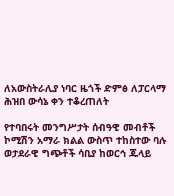ለአውስትራሊያ ነባር ዜጎች ድምፅ ለፓርላማ ሕዝበ ውሳኔ ቀን ተቆረጠለት

የተባበሩት መንግሥታት ሰብዓዊ መብቶች ኮሚሽን አማራ ክልል ውስጥ ተከስተው ባሉ ወታደራዊ ግጭቶች ሳቢያ ከወርኅ ጁላይ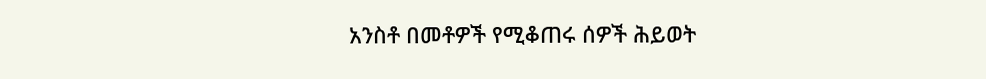አንስቶ በመቶዎች የሚቆጠሩ ሰዎች ሕይወት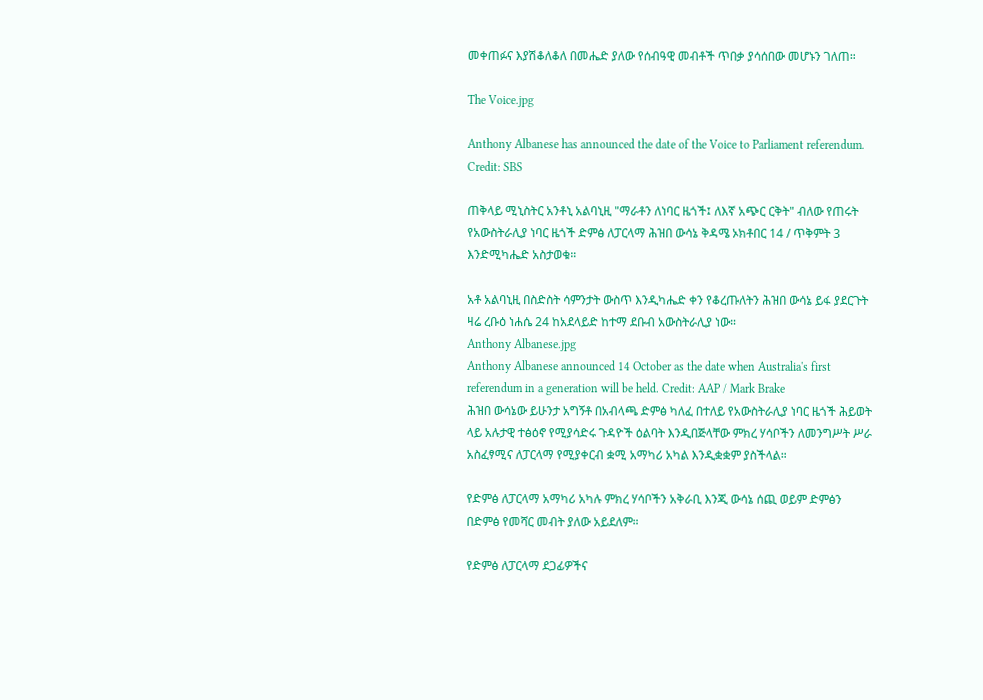መቀጠፉና እያሽቆለቆለ በመሔድ ያለው የሰብዓዊ መብቶች ጥበቃ ያሳሰበው መሆኑን ገለጠ።

The Voice.jpg

Anthony Albanese has announced the date of the Voice to Parliament referendum. Credit: SBS

ጠቅላይ ሚኒስትር አንቶኒ አልባኒዚ "ማራቶን ለነባር ዜጎች፤ ለእኛ አጭር ርቅት" ብለው የጠሩት የአውስትራሊያ ነባር ዜጎች ድምፅ ለፓርላማ ሕዝበ ውሳኔ ቅዳሜ ኦክቶበር 14 / ጥቅምት 3 እንድሚካሔድ አስታወቁ።

አቶ አልባኒዚ በስድስት ሳምንታት ውስጥ እንዲካሔድ ቀን የቆረጡለትን ሕዝበ ውሳኔ ይፋ ያደርጉት ዛሬ ረቡዕ ነሐሴ 24 ከአደላይድ ከተማ ደቡብ አውስትራሊያ ነው።
Anthony Albanese.jpg
Anthony Albanese announced 14 October as the date when Australia's first referendum in a generation will be held. Credit: AAP / Mark Brake
ሕዝበ ውሳኔው ይሁንታ አግኝቶ በአብላጫ ድምፅ ካለፈ በተለይ የአውስትራሊያ ነባር ዜጎች ሕይወት ላይ አሉታዊ ተፅዕኖ የሚያሳድሩ ጉዳዮች ዕልባት እንዲበጅላቸው ምክረ ሃሳቦችን ለመንግሥት ሥራ አስፈፃሚና ለፓርላማ የሚያቀርብ ቋሚ አማካሪ አካል እንዲቋቋም ያስችላል።

የድምፅ ለፓርላማ አማካሪ አካሉ ምክረ ሃሳቦችን አቅራቢ እንጂ ውሳኔ ሰጪ ወይም ድምፅን በድምፅ የመሻር መብት ያለው አይደለም።

የድምፅ ለፓርላማ ደጋፊዎችና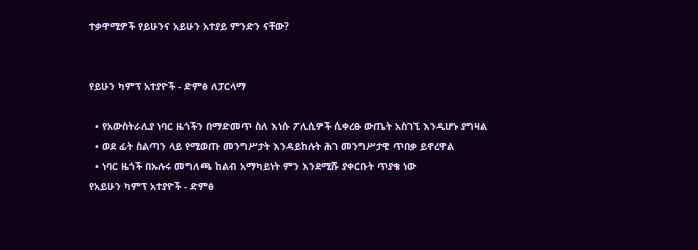ተቃዋሚዎች የይሁንና አይሁን አተያይ ምንድን ናቸው?


የይሁን ካምፕ አተያዮች - ድምፅ ለፓርላማ

  • የአውስትራሊያ ነባር ዜጎችን በማድመጥ ስለ እነሱ ፖሊሲዎች ሲቀረፁ ውጤት አስገኚ እንዲሆኑ ያግዛል
  • ወደ ፊት ስልጣን ላይ የሚወጡ መንግሥታት እንዳይከሉት ሕገ መንግሥታዊ ጥበቃ ይኖረዋል
  • ነባር ዜጎች በኡሉሩ መግለጫ ከልብ አማካይነት ምን እንደሚሹ ያቀርቡት ጥያቄ ነው
የአይሁን ካምፕ አተያዮች - ድምፅ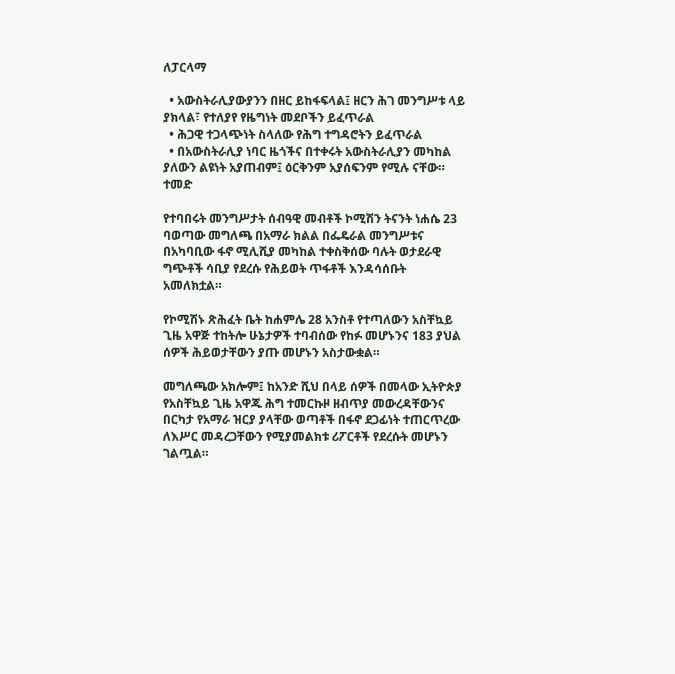ለፓርላማ

  • አውስትራሊያውያንን በዘር ይከፋፍላል፤ ዘርን ሕገ መንግሥቱ ላይ ያክላል፣ የተለያየ የዜግነት መደቦችን ይፈጥራል
  • ሕጋዊ ተጋላጭነት ስላለው የሕግ ተግዳሮትን ይፈጥራል
  • በአውስትራሊያ ነባር ዜጎችና በተቀሩት አውስትራሊያን መካከል ያለውን ልዩነት አያጠብም፤ ዕርቅንም አያሰፍንም የሚሉ ናቸው።
ተመድ

የተባበሩት መንግሥታት ሰብዓዊ መብቶች ኮሚሽን ትናንት ነሐሴ 23 ባወጣው መግለጫ በአማራ ክልል በፌዴራል መንግሥቱና በአካባቢው ፋኖ ሚሊሺያ መካከል ተቀስቅሰው ባሉት ወታደራዊ ግጭቶች ሳቢያ የደረሱ የሕይወት ጥፋቶች እንዳሳሰቡት አመለክቷል።

የኮሚሽኑ ጽሕፈት ቤት ከሐምሌ 28 አንስቶ የተጣለውን አስቸኳይ ጊዜ አዋጅ ተከትሎ ሁኔታዎች ተባብሰው የከፉ መሆኑንና 183 ያህል ሰዎች ሕይወታቸውን ያጡ መሆኑን አስታውቋል።

መግለጫው አክሎም፤ ከአንድ ሺህ በላይ ሰዎች በመላው ኢትዮጵያ የአስቸኳይ ጊዜ አዋጁ ሕግ ተመርኩዞ ዘብጥያ መውረዳቸውንና በርካታ የአማራ ዝርያ ያላቸው ወጣቶች በፋኖ ደጋፊነት ተጠርጥረው ለእሥር መዳረጋቸውን የሚያመልክቱ ሪፖርቶች የደረሱት መሆኑን ገልጧል።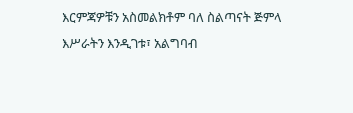እርምጃዎቹን አስመልክቶም ባለ ስልጣናት ጅምላ እሥራትን እንዲገቱ፣ አልግባብ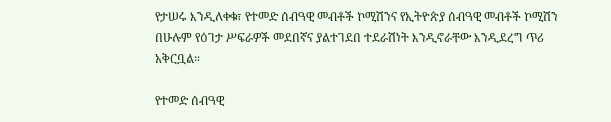የታሠሩ እንዲለቀቁ፣ የተመድ ሰብዓዊ መብቶች ኮሚሽንና የኢትዮጵያ ሰብዓዊ መብቶች ኮሚሽን በሁሉም የዕገታ ሥፍራዎች መደበኛና ያልተገደበ ተደራሽነት እንዲኖራቸው እንዲደረግ ጥሪ አቅርቧል።

የተመድ ሰብዓዊ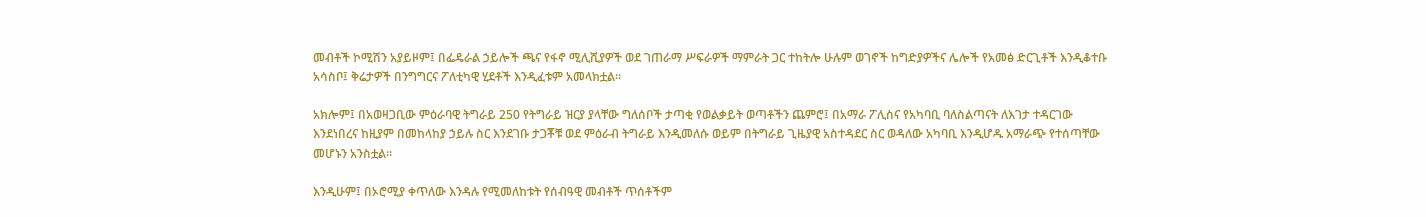መብቶች ኮሚሽን አያይዞም፤ በፌዴራል ኃይሎች ጫና የፋኖ ሚሊሺያዎች ወደ ገጠራማ ሥፍራዎች ማምራት ጋር ተከትሎ ሁሉም ወገኖች ከግድያዎችና ሌሎች የአመፅ ድርጊቶች እንዲቆተቡ አሳስቦ፤ ቅሬታዎች በንግግርና ፖለቲካዊ ሂደቶች እንዲፈቱም አመላክቷል።

አክሎም፤ በአወዛጋቢው ምዕራባዊ ትግራይ 250 የትግራይ ዝርያ ያላቸው ግለሰቦች ታጣቂ የወልቃይት ወጣቶችን ጨምሮ፤ በአማራ ፖሊስና የአካባቢ ባለስልጣናት ለእገታ ተዳርገው እንደነበረና ከዚያም በመከላከያ ኃይሉ ስር እንደገቡ ታጋቾቹ ወደ ምዕራብ ትግራይ እንዲመለሱ ወይም በትግራይ ጊዜያዊ አስተዳደር ስር ወዳለው አካባቢ እንዲሆዱ አማራጭ የተሰጣቸው መሆኑን አንስቷል።

እንዲሁም፤ በኦሮሚያ ቀጥለው እንዳሉ የሚመለከቱት የሰብዓዊ መብቶች ጥሰቶችም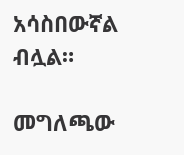አሳስበውኛል ብሏል።

መግለጫው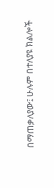በማጠቃለያው፤ ሁሉም በተለያዩ ክልሎች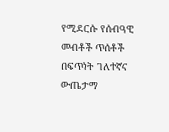የሚደርሱ የሰብዓዊ መብቶች ጥሰቶች በፍጥነት ገለተኛና ውጤታማ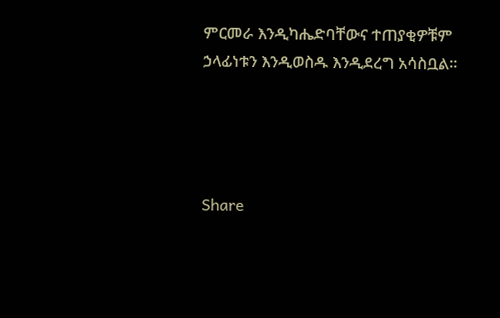ምርመራ እንዲካሔድባቸውና ተጠያቂዎቹም ኃላፊነቱን እንዲወስዱ እንዲደረግ አሳስቧል።




Share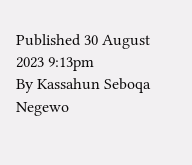Published 30 August 2023 9:13pm
By Kassahun Seboqa Negewo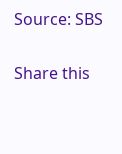Source: SBS

Share this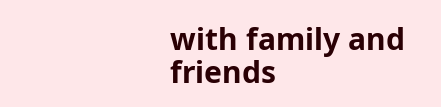with family and friends